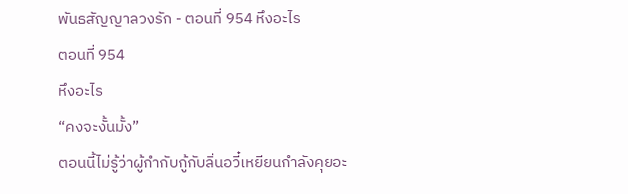พันธสัญญาลวงรัก - ตอนที่ 954 หึงอะไร
ตอนที่ 954
หึงอะไร
“คงจะงั้นมั้ง”
ตอนนี้ไม่รู้ว่าผู้กำกับกู้กับลิ่นอวี๋เหยียนกำลังคุยอะ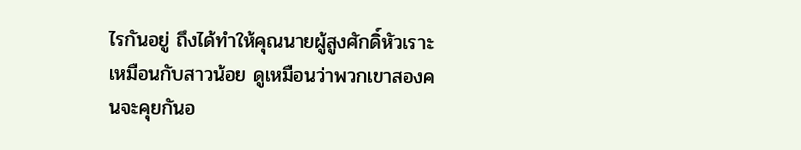ไรกันอยู่ ถึงได้ทำให้คุณนายผู้สูงศักดิ์หัวเราะเหมือนกับสาวน้อย ดูเหมือนว่าพวกเขาสองคนจะคุยกันอ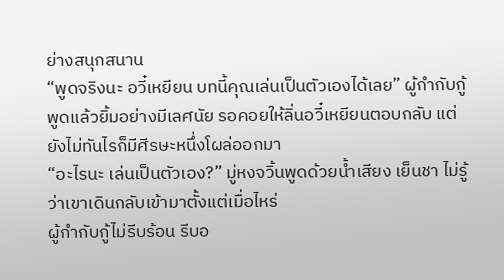ย่างสนุกสนาน
“พูดจริงนะ อวี๋เหยียน บทนี้คุณเล่นเป็นตัวเองได้เลย” ผู้กำกับกู้พูดแล้วยิ้มอย่างมีเลศนัย รอคอยให้ลิ่นอวี๋เหยียนตอบกลับ แต่ยังไม่ทันไรก็มีศีรษะหนึ่งโผล่ออกมา
“อะไรนะ เล่นเป็นตัวเอง?” มู่หงจวิ้นพูดด้วยน้ำเสียง เย็นชา ไม่รู้ว่าเขาเดินกลับเข้ามาตั้งแต่เมื่อไหร่
ผู้กำกับกู้ไม่รีบร้อน รีบอ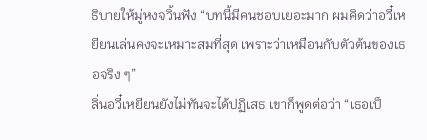ธิบายให้มู่หงจวิ้นฟัง “บทนี้มีคนชอบเยอะมาก ผมคิดว่าอวี๋เหยียนเล่นคงจะเหมาะสมที่สุด เพราะว่าเหมือนกับตัวต้นของเธอจริง ๆ”
ลิ่นอวี๋เหยียนยังไม่ทันจะได้ปฏิเสธ เขาก็พูดต่อว่า “เธอเป็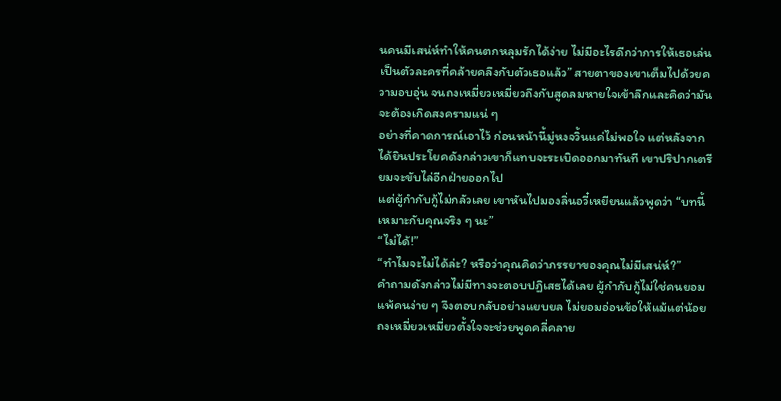นคนมีเสน่ห์ทำให้คนตกหลุมรักได้ง่าย ไม่มีอะไรดีกว่าการให้เธอเล่นเป็นตัวละครที่คล้ายคลึงกับตัวเธอแล้ว” สายตาของเขาเต็มไปด้วยความอบอุ่น จนถงเหมี่ยวเหมี่ยวถึงกับสูดลมหายใจเข้าลึกและคิดว่ามันจะต้องเกิดสงครามแน่ ๆ
อย่างที่คาดการณ์เอาไว้ ก่อนหน้านี้มู่หงจวิ้นแค่ไม่พอใจ แต่หลังจากได้ยินประโยคดังกล่าวเขาก็แทบจะระเบิดออกมาทันที เขาปริปากเตรียมจะขับไล่อีกฝ่ายออกไป
แต่ผู้กำกับกู้ไม่กลัวเลย เขาหันไปมองลิ่นอวี๋เหยียนแล้วพูดว่า “บทนี้เหมาะกับคุณจริง ๆ นะ”
“ไม่ได้!”
“ทำไมจะไม่ได้ล่ะ? หรือว่าคุณคิดว่าภรรยาของคุณไม่มีเสน่ห์?”
คำถามดังกล่าวไม่มีทางจะตอบปฏิเสธได้เลย ผู้กำกับกู้ไม่ใช่คนยอมแพ้คนง่าย ๆ จึงตอบกลับอย่างแยบยล ไม่ยอมอ่อนข้อให้แม้แต่น้อย ถงเหมี่ยวเหมี่ยวตั้งใจจะช่วยพูดคลี่คลาย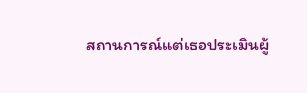สถานการณ์แต่เธอประเมินผู้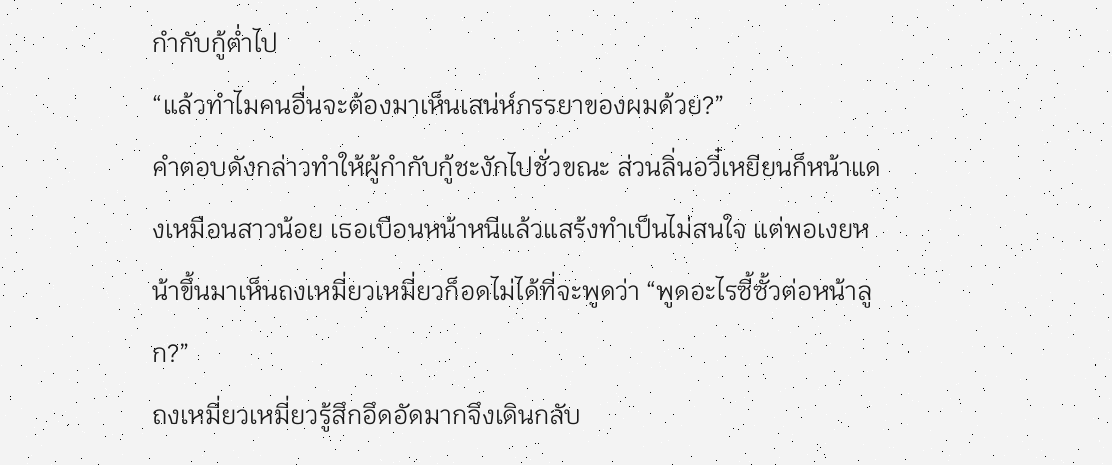กำกับกู้ต่ำไป
“แล้วทำไมคนอื่นจะต้องมาเห็นเสน่ห์ภรรยาของผมด้วย?”
คำตอบดังกล่าวทำให้ผู้กำกับกู้ชะงักไปชั่วขณะ ส่วนลิ่นอวี๋เหยียนก็หน้าแดงเหมือนสาวน้อย เธอเบือนหน้าหนีแล้วแสร้งทำเป็นไม่สนใจ แต่พอเงยหน้าขึ้นมาเห็นถงเหมี่ยวเหมี่ยวก็อดไม่ได้ที่จะพูดว่า “พูดอะไรซี้ซั้วต่อหน้าลูก?”
ถงเหมี่ยวเหมี่ยวรู้สึกอึดอัดมากจึงเดินกลับ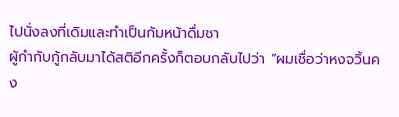ไปนั่งลงที่เดิมและทำเป็นก้มหน้าดื่มชา
ผู้กำกับกู้กลับมาได้สติอีกครั้งก็ตอบกลับไปว่า “ผมเชื่อว่าหงจวิ้นคง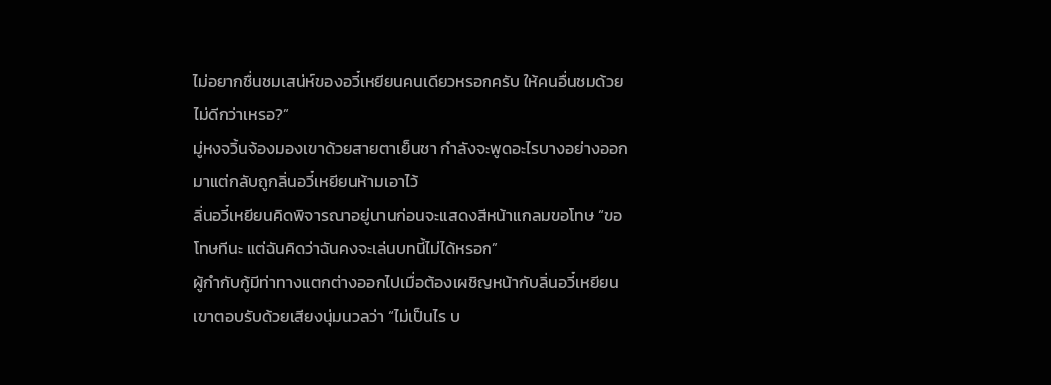ไม่อยากชื่นชมเสน่ห์ของอวี๋เหยียนคนเดียวหรอกครับ ให้คนอื่นชมด้วยไม่ดีกว่าเหรอ?”
มู่หงจวิ้นจ้องมองเขาด้วยสายตาเย็นชา กำลังจะพูดอะไรบางอย่างออกมาแต่กลับถูกลิ่นอวี๋เหยียนห้ามเอาไว้
ลิ่นอวี๋เหยียนคิดพิจารณาอยู่นานก่อนจะแสดงสีหน้าแกลมขอโทษ “ขอโทษทีนะ แต่ฉันคิดว่าฉันคงจะเล่นบทนี้ไม่ได้หรอก”
ผู้กำกับกู้มีท่าทางแตกต่างออกไปเมื่อต้องเผชิญหน้ากับลิ่นอวี๋เหยียน เขาตอบรับด้วยเสียงนุ่มนวลว่า “ไม่เป็นไร บ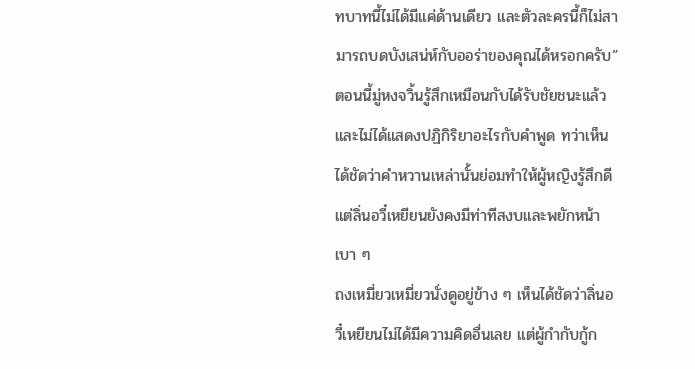ทบาทนี้ไม่ได้มีแค่ด้านเดียว และตัวละครนี้ก็ไม่สามารถบดบังเสน่ห์กับออร่าของคุณได้หรอกครับ”
ตอนนี้มู่หงจวิ้นรู้สึกเหมือนกับได้รับชัยชนะแล้วและไม่ได้แสดงปฏิกิริยาอะไรกับคำพูด ทว่าเห็นได้ชัดว่าคำหวานเหล่านั้นย่อมทำให้ผู้หญิงรู้สึกดี แต่ลิ่นอวี๋เหยียนยังคงมีท่าทีสงบและพยักหน้าเบา ๆ
ถงเหมี่ยวเหมี่ยวนั่งดูอยู่ข้าง ๆ เห็นได้ชัดว่าลิ่นอวี๋เหยียนไม่ได้มีความคิดอื่นเลย แต่ผู้กำกับกู้ก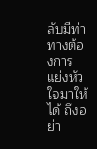ลับมีท่าทางต้องการแย่งหัวใจมาให้ได้ ถึงอย่า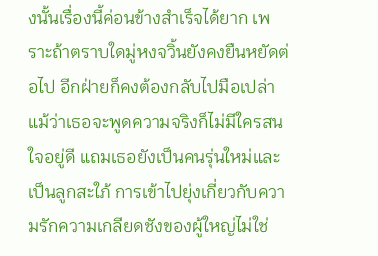งนั้นเรื่องนี้ค่อนข้างสำเร็จได้ยาก เพราะถ้าตราบใดมู่หงจวิ้นยังคงยืนหยัดต่อไป อีกฝ่ายก็คงต้องกลับไปมือเปล่า
แม้ว่าเธอจะพูดความจริงก็ไม่มีใครสนใจอยู่ดี แถมเธอยังเป็นคนรุ่นใหม่และเป็นลูกสะใภ้ การเข้าไปยุ่งเกี่ยวกับความรักความเกลียดชังของผู้ใหญ่ไม่ใช่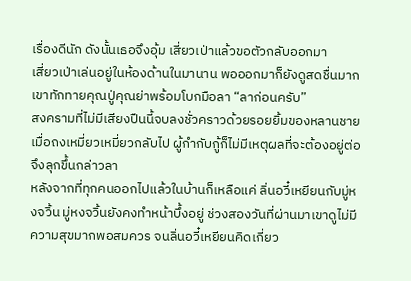เรื่องดีนัก ดังนั้นเธอจึงอุ้ม เสี่ยวเป่าแล้วขอตัวกลับออกมา
เสี่ยวเป่าเล่นอยู่ในห้องด้านในมานาน พอออกมาก็ยังดูสดชื่นมาก เขาทักทายคุณปู่คุณย่าพร้อมโบกมือลา “ลาก่อนครับ”
สงครามที่ไม่มีเสียงปืนนี้จบลงชั่วคราวด้วยรอยยิ้มของหลานชาย เมื่อถงเหมี่ยวเหมี่ยวกลับไป ผู้กำกับกู้ก็ไม่มีเหตุผลที่จะต้องอยู่ต่อ จึงลุกขึ้นกล่าวลา
หลังจากที่ทุกคนออกไปแล้วในบ้านก็เหลือแค่ ลิ่นอวี๋เหยียนกับมู่หงจวิ้น มู่หงจวิ้นยังคงทำหน้าบึ้งอยู่ ช่วงสองวันที่ผ่านมาเขาดูไม่มีความสุขมากพอสมควร จนลิ่นอวี๋เหยียนคิดเกี่ยว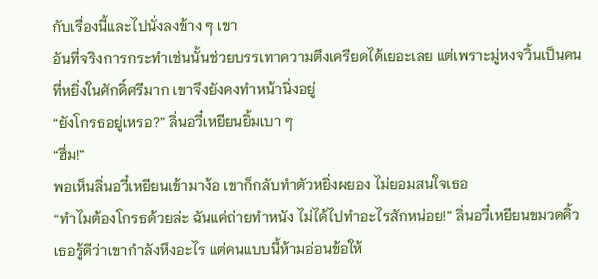กับเรื่องนี้และไปนั่งลงข้าง ๆ เขา
อันที่จริงการกระทำเช่นนั้นช่วยบรรเทาความตึงเครียดได้เยอะเลย แต่เพราะมู่หงจวิ้นเป็นคนที่หยิ่งในศักดิ์ศรีมาก เขาจึงยังคงทำหน้านิ่งอยู่
“ยังโกรธอยู่เหรอ?” ลิ่นอวี๋เหยียนยิ้มเบา ๆ
“ฮึ่ม!”
พอเห็นลิ่นอวี๋เหยียนเข้ามาง้อ เขาก็กลับทำตัวหยิ่งผยอง ไม่ยอมสนใจเธอ
“ทำไมต้องโกรธด้วยล่ะ ฉันแค่ถ่ายทำหนัง ไม่ได้ไปทำอะไรสักหน่อย!” ลิ่นอวี๋เหยียนขมวดคิ้ว เธอรู้ดีว่าเขากำลังหึงอะไร แต่คนแบบนี้ห้ามอ่อนข้อให้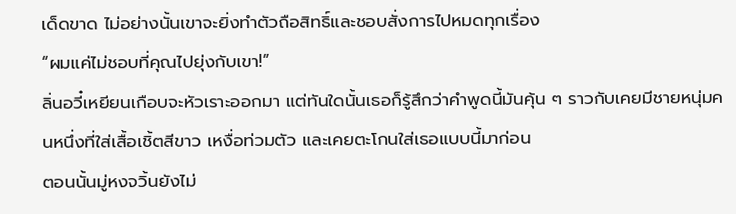เด็ดขาด ไม่อย่างนั้นเขาจะยิ่งทำตัวถือสิทธิ์และชอบสั่งการไปหมดทุกเรื่อง
“ผมแค่ไม่ชอบที่คุณไปยุ่งกับเขา!”
ลิ่นอวี๋เหยียนเกือบจะหัวเราะออกมา แต่ทันใดนั้นเธอก็รู้สึกว่าคำพูดนี้มันคุ้น ๆ ราวกับเคยมีชายหนุ่มคนหนึ่งที่ใส่เสื้อเชิ้ตสีขาว เหงื่อท่วมตัว และเคยตะโกนใส่เธอแบบนี้มาก่อน
ตอนนั้นมู่หงจวิ้นยังไม่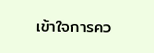เข้าใจการคว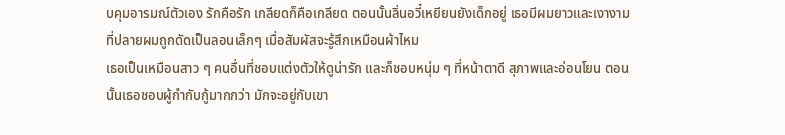บคุมอารมณ์ตัวเอง รักคือรัก เกลียดก็คือเกลียด ตอนนั้นลิ่นอวี๋เหยียนยังเด็กอยู่ เธอมีผมยาวและเงางาม ที่ปลายผมถูกดัดเป็นลอนเล็กๆ เมื่อสัมผัสจะรู้สึกเหมือนผ้าไหม
เธอเป็นเหมือนสาว ๆ คนอื่นที่ชอบแต่งตัวให้ดูน่ารัก และก็ชอบหนุ่ม ๆ ที่หน้าตาดี สุภาพและอ่อนโยน ตอนนั้นเธอชอบผู้กำกับกู้มากกว่า มักจะอยู่กับเขา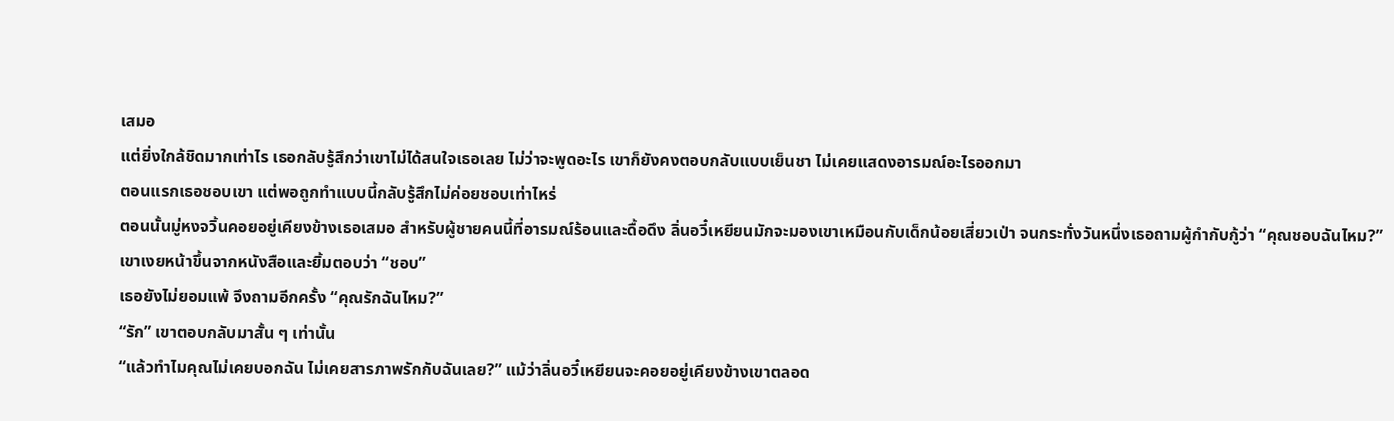เสมอ
แต่ยิ่งใกล้ชิดมากเท่าไร เธอกลับรู้สึกว่าเขาไม่ได้สนใจเธอเลย ไม่ว่าจะพูดอะไร เขาก็ยังคงตอบกลับแบบเย็นชา ไม่เคยแสดงอารมณ์อะไรออกมา
ตอนแรกเธอชอบเขา แต่พอถูกทำแบบนี้กลับรู้สึกไม่ค่อยชอบเท่าไหร่
ตอนนั้นมู่หงจวิ้นคอยอยู่เคียงข้างเธอเสมอ สำหรับผู้ชายคนนี้ที่อารมณ์ร้อนและดื้อดึง ลิ่นอวี๋เหยียนมักจะมองเขาเหมือนกับเด็กน้อยเสี่ยวเป่า จนกระทั่งวันหนึ่งเธอถามผู้กำกับกู้ว่า “คุณชอบฉันไหม?”
เขาเงยหน้าขึ้นจากหนังสือและยิ้มตอบว่า “ชอบ”
เธอยังไม่ยอมแพ้ จึงถามอีกครั้ง “คุณรักฉันไหม?”
“รัก” เขาตอบกลับมาสั้น ๆ เท่านั้น
“แล้วทำไมคุณไม่เคยบอกฉัน ไม่เคยสารภาพรักกับฉันเลย?” แม้ว่าลิ่นอวี๋เหยียนจะคอยอยู่เคียงข้างเขาตลอด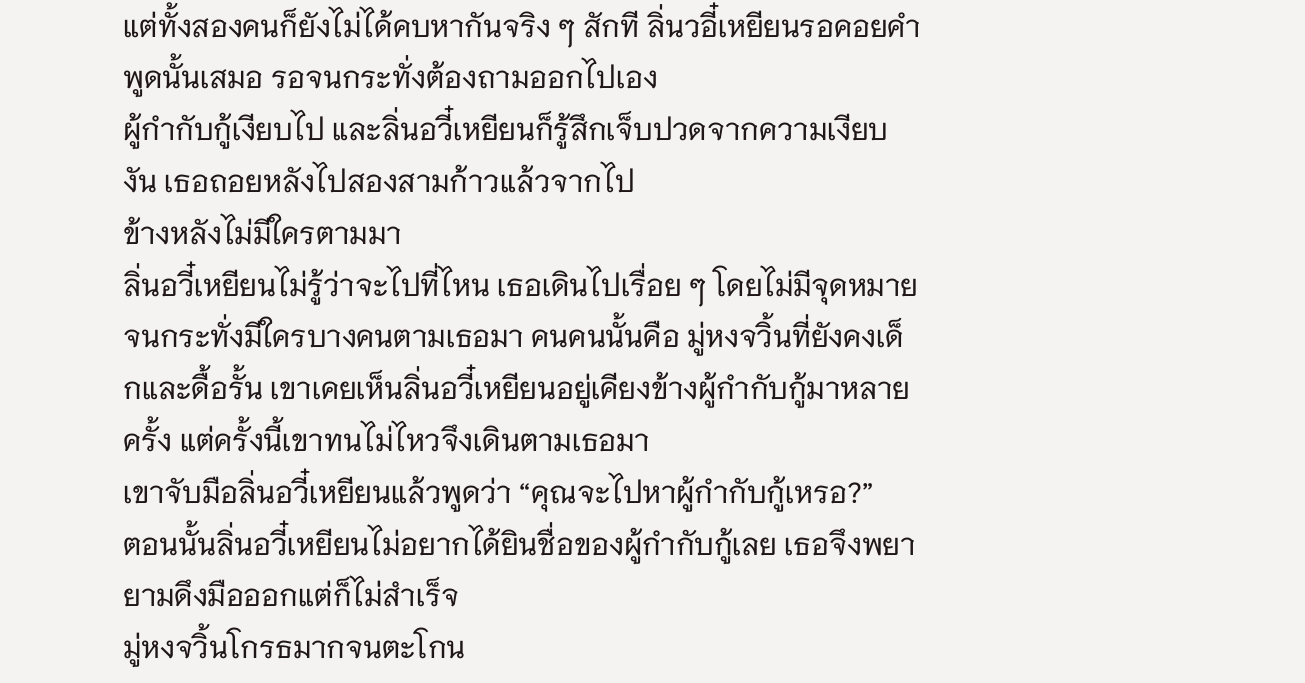แต่ทั้งสองคนก็ยังไม่ได้คบหากันจริง ๆ สักที ลิ่นวอี๋เหยียนรอคอยคำพูดนั้นเสมอ รอจนกระทั่งต้องถามออกไปเอง
ผู้กำกับกู้เงียบไป และลิ่นอวี๋เหยียนก็รู้สึกเจ็บปวดจากความเงียบงัน เธอถอยหลังไปสองสามก้าวแล้วจากไป
ข้างหลังไม่มีใครตามมา
ลิ่นอวี๋เหยียนไม่รู้ว่าจะไปที่ไหน เธอเดินไปเรื่อย ๆ โดยไม่มีจุดหมาย จนกระทั่งมีใครบางคนตามเธอมา คนคนนั้นคือ มู่หงจวิ้นที่ยังคงเด็กและดื้อรั้น เขาเคยเห็นลิ่นอวี๋เหยียนอยู่เคียงข้างผู้กำกับกู้มาหลายครั้ง แต่ครั้งนี้เขาทนไม่ไหวจึงเดินตามเธอมา
เขาจับมือลิ่นอวี๋เหยียนแล้วพูดว่า “คุณจะไปหาผู้กำกับกู้เหรอ?”
ตอนนั้นลิ่นอวี๋เหยียนไม่อยากได้ยินชื่อของผู้กำกับกู้เลย เธอจึงพยายามดึงมือออกแต่ก็ไม่สำเร็จ
มู่หงจวิ้นโกรธมากจนตะโกน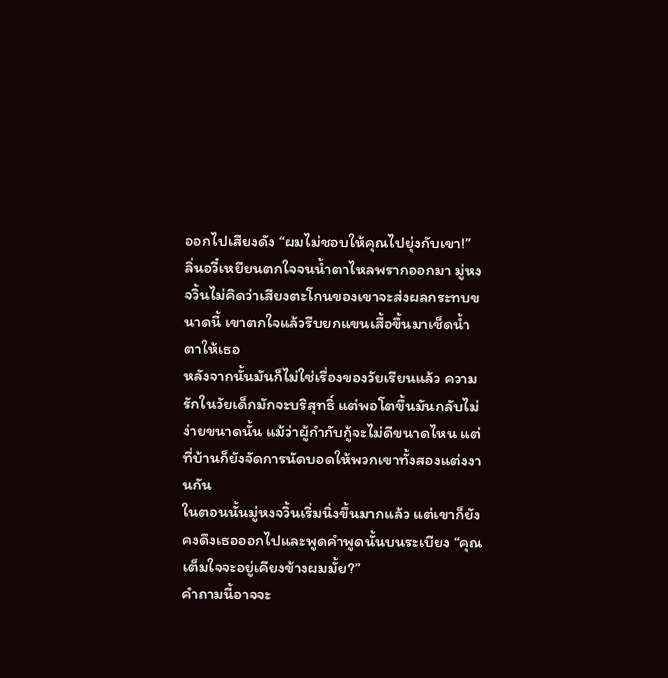ออกไปเสียงดัง “ผมไม่ชอบให้คุณไปยุ่งกับเขา!”
ลิ่นอวี๋เหยียนตกใจจนน้ำตาไหลพรากออกมา มู่หงจวิ้นไม่คิดว่าเสียงตะโกนของเขาจะส่งผลกระทบขนาดนี้ เขาตกใจแล้วรีบยกแขนเสื้อขึ้นมาเช็ดน้ำตาให้เธอ
หลังจากนั้นมันก็ไม่ใช่เรื่องของวัยเรียนแล้ว ความรักในวัยเด็กมักจะบริสุทธิ์ แต่พอโตขึ้นมันกลับไม่ง่ายขนาดนั้น แม้ว่าผู้กำกับกู้จะไม่ดีขนาดไหน แต่ที่บ้านก็ยังจัดการนัดบอดให้พวกเขาทั้งสองแต่งงานกัน
ในตอนนั้นมู่หงจวิ้นเริ่มนิ่งขึ้นมากแล้ว แต่เขาก็ยังคงดึงเธอออกไปและพูดคำพูดนั้นบนระเบียง “คุณเต็มใจจะอยู่เคียงข้างผมมั้ย?”
คำถามนี้อาจจะ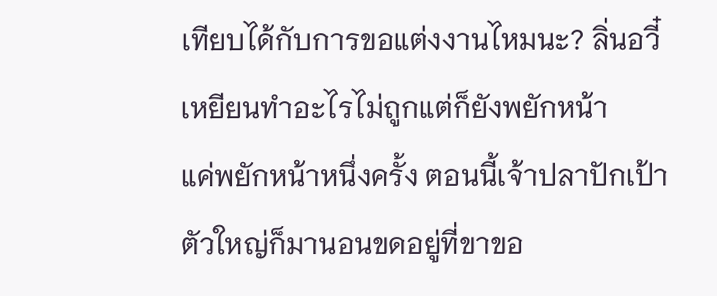เทียบได้กับการขอแต่งงานไหมนะ? ลิ่นอวี๋เหยียนทำอะไรไม่ถูกแต่ก็ยังพยักหน้า
แค่พยักหน้าหนึ่งครั้ง ตอนนี้เจ้าปลาปักเป้าตัวใหญ่ก็มานอนขดอยู่ที่ขาขอ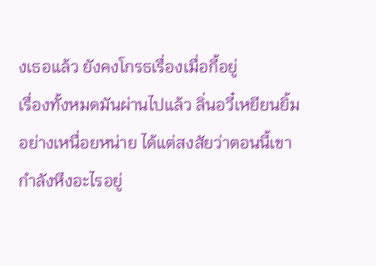งเธอแล้ว ยังคงโกรธเรื่องเมื่อกี้อยู่
เรื่องทั้งหมดมันผ่านไปแล้ว ลิ่นอวี๋เหยียนยิ้มอย่างเหนื่อยหน่าย ได้แต่สงสัยว่าตอนนี้เขากำลังหึงอะไรอยู่